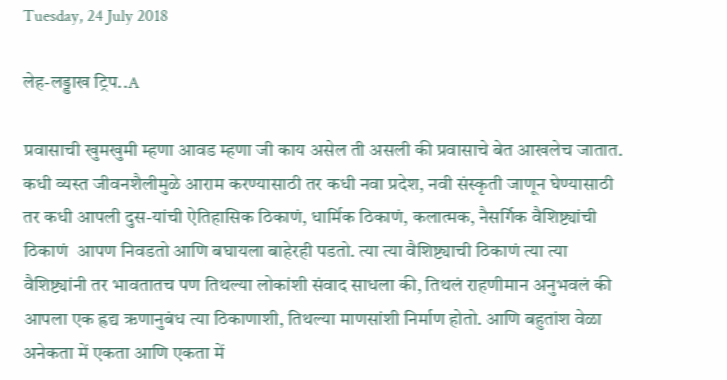Tuesday, 24 July 2018

लेह-लड्डाख ट्रिप..A

प्रवासाची खुमखुमी म्हणा आवड म्हणा जी काय असेल ती असली की प्रवासाचे बेत आखलेच जातात. कधी व्यस्त जीवनशैलीमुळे आराम करण्यासाठी तर कधी नवा प्रदेश, नवी संस्कृती जाणून घेण्यासाठी तर कधी आपली दुस-यांची ऐतिहासिक ठिकाणं, धार्मिक ठिकाणं, कलात्मक, नैसर्गिक वैशिष्ट्यांची ठिकाणं  आपण निवडतो आणि बघायला बाहेरही पडतो. त्या त्या वैशिष्ट्याची ठिकाणं त्या त्या वैशिष्ट्यांनी तर भावतातच पण तिथल्या लोकांशी संवाद साधला की, तिथलं राहणीमान अनुभवलं की आपला एक ह्रद्य ऋणानुबंध त्या ठिकाणाशी, तिथल्या माणसांशी निर्माण होतो. आणि बहुतांश वेळा अनेकता में एकता आणि एकता में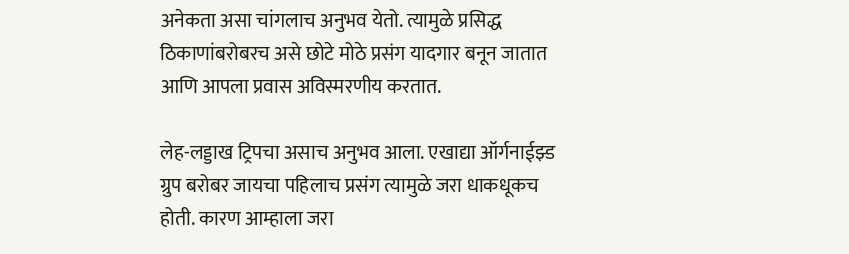अनेकता असा चांगलाच अनुभव येतो. त्यामुळे प्रसिद्ध ठिकाणांबरोबरच असे छोटे मोठे प्रसंग यादगार बनून जातात आणि आपला प्रवास अविस्मरणीय करतात.

लेह-लड्डाख ट्रिपचा असाच अनुभव आला. एखाद्या ऑर्गनाईझ्ड ग्रुप बरोबर जायचा पहिलाच प्रसंग त्यामुळे जरा धाकधूकच होती. कारण आम्हाला जरा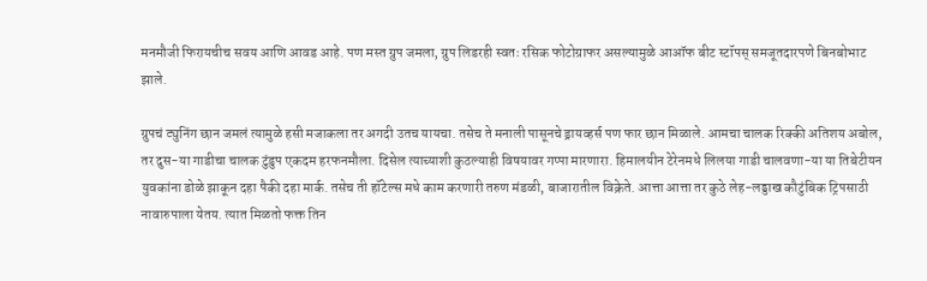मनमौजी फिरायचीच सवय आणि आवड आहे. पण मस्त ग्रुप जमला, ग्रुप लिडरही स्वतः रसिक फोटोग्राफर असल्यामुळे आऑफ बीट स्टॉपस् समजूतदारपणे बिनबोभाट झाले.

ग्रुपचं ट्युनिंग छान जमलं त्यामुळे हसी मजाकला तर अगदी उतच यायचा. तसेच ते मनाली पासूनचे ड्रायव्हर्स पण फार छान मिळाले. आमचा चालक रिक्की अतिशय अबोल, तर दुस-या गाडीचा चालक टुंडुप एकदम हरफनमौला. दिसेल त्याच्याशी कुठल्याही विषयावर गप्पा मारणारा. हिमालयीन टेरेनमधे लिलया गाडी चालवणा-या या तिबेटीयन युवकांना डोळे झाकून दहा पैकी दहा मार्क. तसेच ती हॉटेल्स मधे काम करणारी तरुण मंडळी, बाजारातील विक्रेते. आत्ता आत्ता तर कुठे लेह-लड्डाख कौटुंबिक ट्रिपसाठी नावारुपाला येतय. त्यात मिळतो फक्त तिन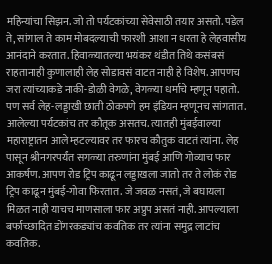महिन्यांचा सिझन. जो तो पर्यटकांच्या सेवेसाठी तयार असतो. पडेल ते, सांगाल ते काम मोबदल्याची फारशी आशा न धरता हे लेहवासीय आनंदाने करतात. हिवाळ्यातल्या भयंकर थंडीत तिथे कसंबसं राहतानाही कुणालाही लेह सोडावसं वाटत नाही हे विशेष. आपणच जरा त्यांच्याकडे नाकी-डोळी वेगळे, वेगळ्या धर्माचे म्हणून पहातो. पण सर्व लेह-लड्डाखी छाती ठोकपणे हम इंडियन म्हणूनच सांगतात.
आलेल्या पर्यटकांच तर कौतूक असतच. त्यातही मुंबईवाल्या महाराष्ट्रातन आले म्हटल्यावर तर फारच कौतुक वाटतं त्यांना. लेह पासून श्रीनगरपर्यंत सगळ्या तरुणांना मुंबई आणि गोव्याच फार आकर्षण. आपण रोड ट्रिप काढून लड्डाखला जातो तर ते लोकं रोड ट्रिप काढून मुंबई-गोवा फिरतात. जे जवळ नसतं, जे बघायला मिळत नाही याचच माणसाला फार अप्रुप असतं नाही. आपल्याला बर्फाच्छादित डोंगरकड्यांच कवतिक तर त्यांना समुद्र लाटांच कवतिक.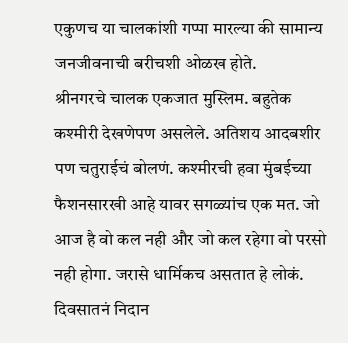एकुणच या चालकांशी गप्पा मारल्या की सामान्य जनजीवनाची बरीचशी ओळख होते.
श्रीनगरचे चालक एकजात मुस्लिम. बहुतेक कश्मीरी देखणेपण असलेले. अतिशय आदबशीर पण चतुराईचं बोलणं. कश्मीरची हवा मुंबईच्या फैशनसारखी आहे यावर सगळ्यांच एक मत. जो आज है वो कल नही और जो कल रहेगा वो परसो नही होगा. जरासे धार्मिकच असतात हे लोकं. दिवसातनं निदान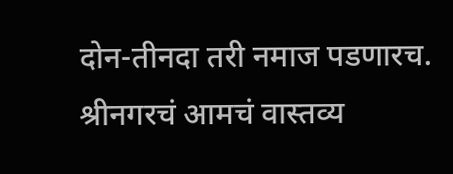दोन-तीनदा तरी नमाज पडणारच. श्रीनगरचं आमचं वास्तव्य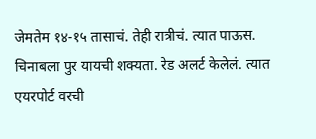जेमतेम १४-१५ तासाचं. तेही रात्रीचं. त्यात पाऊस. चिनाबला पुर यायची शक्यता. रेड अलर्ट केलेलं. त्यात एयरपोर्ट वरची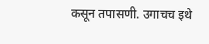कसून तपासणी. उगाचच इथे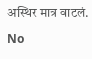अस्थिर मात्र वाटलं.

No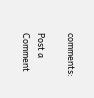comments:

Post a Comment